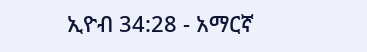ኢዮብ 34:28 - አማርኛ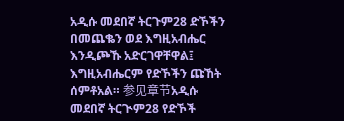አዲሱ መደበኛ ትርጉም28 ድኾችን በመጨቈን ወደ እግዚአብሔር እንዲጮኹ አድርገዋቸዋል፤ እግዚአብሔርም የድኾችን ጩኸት ሰምቶአል። 参见章节አዲሱ መደበኛ ትርጒም28 የድኾች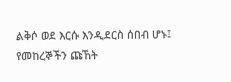ልቅሶ ወደ እርሱ እንዲደርስ ሰበብ ሆኑ፤ የመከረኞችን ጩኸት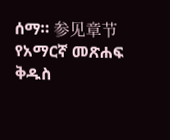ሰማ። 参见章节የአማርኛ መጽሐፍ ቅዱስ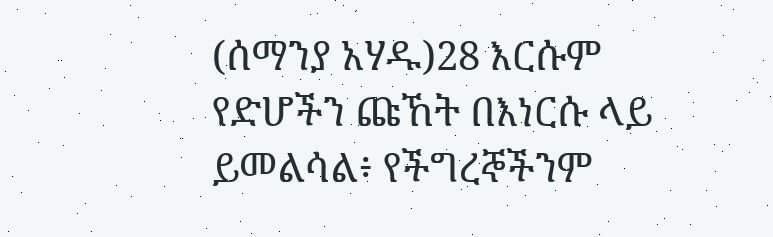(ሰማንያ አሃዱ)28 እርሱም የድሆችን ጩኸት በእነርሱ ላይ ይመልሳል፥ የችግረኞችንም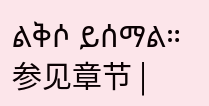ልቅሶ ይሰማል። 参见章节 |